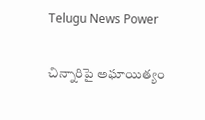Telugu News Power

చిన్నారిపై అఘాయిత్యం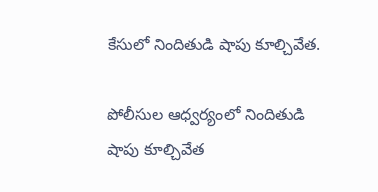కేసులో నిందితుడి షాపు కూల్చివేత.

పోలీసుల ఆధ్వర్యంలో నిందితుడి షాపు కూల్చివేత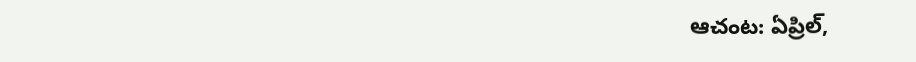ఆచంట: ఏప్రిల్,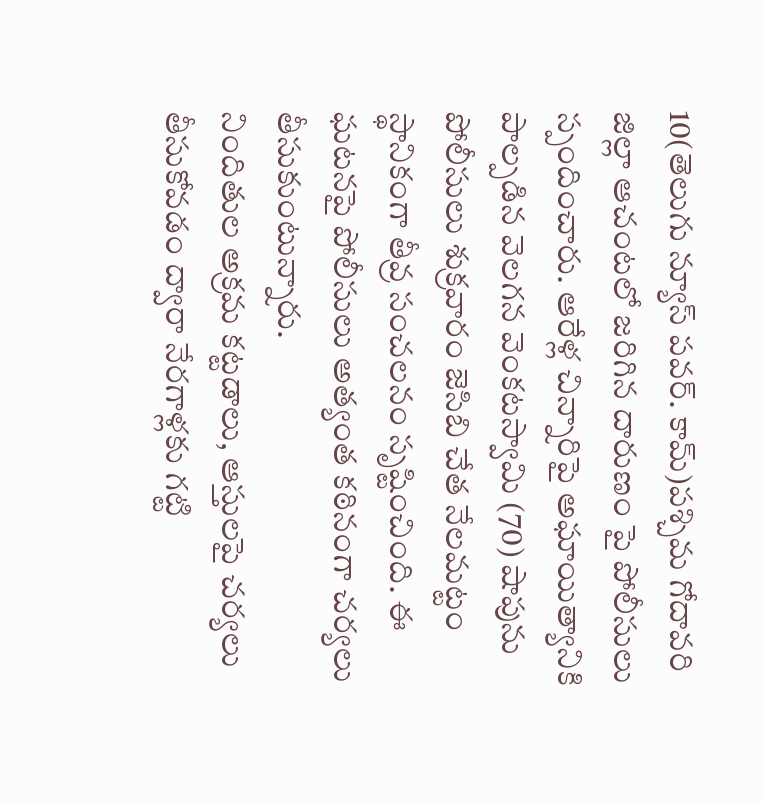10(తెలుగు న్యూస్ పవర్. కామ్)పశ్చిమ గోదావరి జిల్లా ఆచంటలో జరిగిన దారుణం పై పోలీసులు స్పందించారు. ఆరేళ్ల చిన్నారిపై అఘాయిత్యానికి పాల్పడిన వెలగన వెంకటస్వామి (70) షాపును పోలీసులు శుక్రవారం జెసిబి చేత నేలమట్టం స్థానికంగా తీవ్ర సంచలనం సృష్టించింది. ఈ ఘటనపై పోలీసులు అత్యంత కఠినంగా చర్యలు తీసుకుంటున్నారు.
నిందితుల అక్రమ కట్టడాలు, ఆస్తులపై చర్యలు తీసుకోవడం ద్వారా నేరగాళ్లకు గట్టి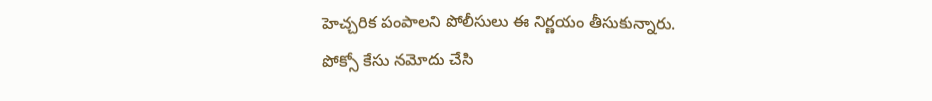హెచ్చరిక పంపాలని పోలీసులు ఈ నిర్ణయం తీసుకున్నారు.
పోక్సో కేసు నమోదు చేసి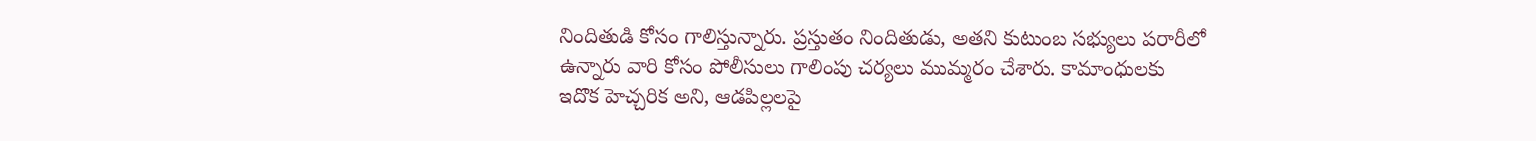నిందితుడి కోసం గాలిస్తున్నారు. ప్రస్తుతం నిందితుడు, అతని కుటుంబ సభ్యులు పరారీలో ఉన్నారు వారి కోసం పోలీసులు గాలింపు చర్యలు ముమ్మరం చేశారు. కామాంధులకు ఇదొక హెచ్చరిక అని, ఆడపిల్లలపై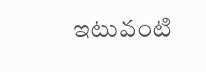ఇటువంటి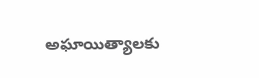అఘాయిత్యాలకు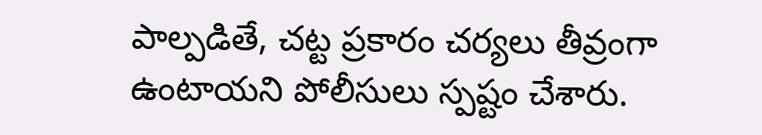పాల్పడితే, చట్ట ప్రకారం చర్యలు తీవ్రంగా ఉంటాయని పోలీసులు స్పష్టం చేశారు.